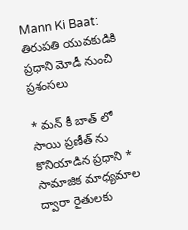Mann Ki Baat: తిరుపతి యువకుడికి ప్రధాని మోడీ నుంచి ప్రశంసలు

* మన్ కీ బాత్ లో సాయి ప్రణీత్ ను కొనియాడిన ప్రధాని * సామాజిక మాధ్యమాల ద్వారా రైతులకు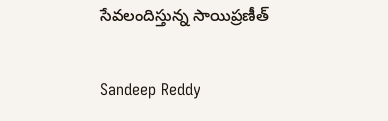సేవలందిస్తున్న సాయిప్రణీత్

Sandeep Reddy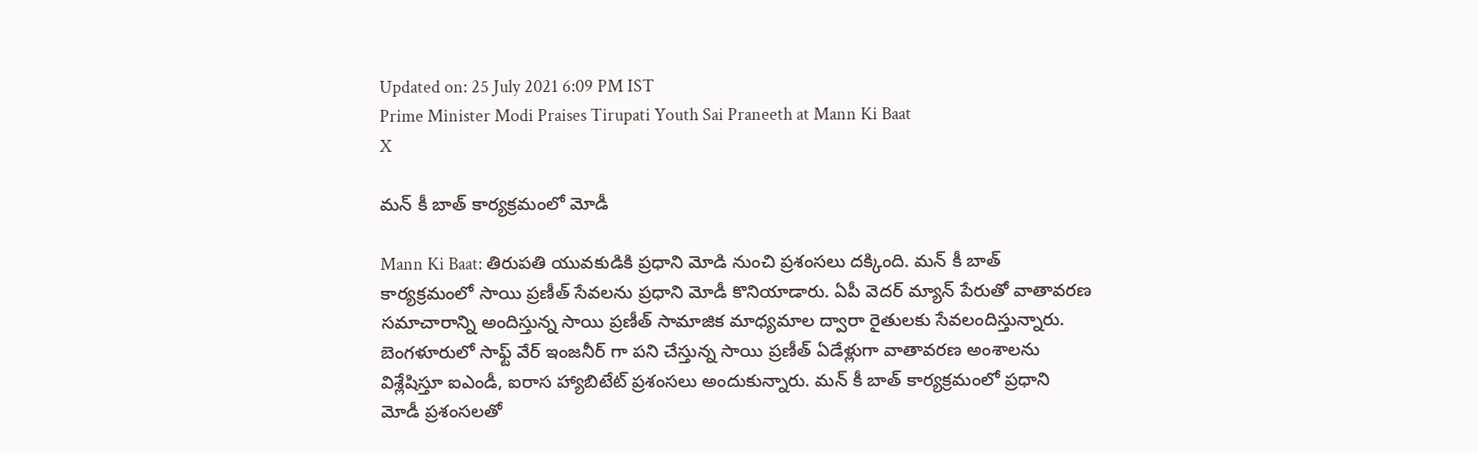Updated on: 25 July 2021 6:09 PM IST
Prime Minister Modi Praises Tirupati Youth Sai Praneeth at Mann Ki Baat
X

మన్ కీ బాత్ కార్యక్రమంలో మోడీ

Mann Ki Baat: తిరుపతి యువకుడికి ప్రధాని మోడి నుంచి ప్రశంసలు దక్కింది. మన్ కీ బాత్ కార్యక్రమంలో సాయి ప్రణీత్ సేవలను ప్రధాని మోడీ కొనియాడారు. ఏపీ వెదర్ మ్యాన్ పేరుతో వాతావరణ సమాచారాన్ని అందిస్తున్న సాయి ప్రణీత్ సామాజిక మాధ్యమాల ద్వారా రైతులకు సేవలందిస్తున్నారు. బెంగళూరులో సాఫ్ట్ వేర్ ఇంజనీర్ గా పని చేస్తున్న సాయి ప్రణీత్ ఏడేళ్లుగా వాతావరణ అంశాలను విశ్లేషిస్తూ ఐఎండీ, ఐరాస హ్యాబిటేట్ ప్రశంసలు అందుకున్నారు. మన్ కీ బాత్ కార్యక్రమంలో ప్రధాని మోడీ ప్రశంసలతో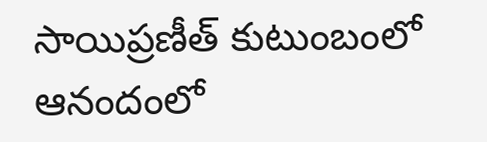సాయిప్రణీత్ కుటుంబంలో ఆనందంలో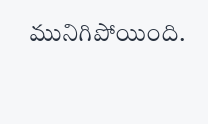మునిగిపోయింది.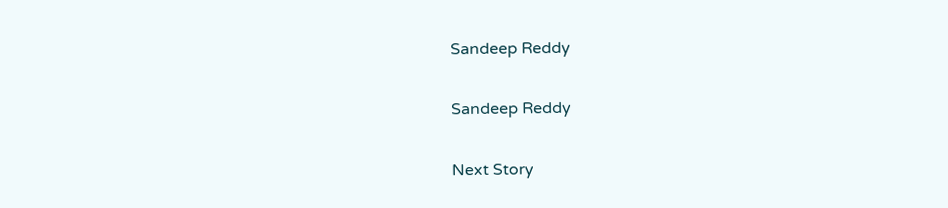Sandeep Reddy

Sandeep Reddy

Next Story